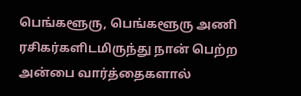பெங்களூரு, பெங்களூரு அணி ரசிகர்களிடமிருந்து நான் பெற்ற அன்பை வார்த்தைகளால்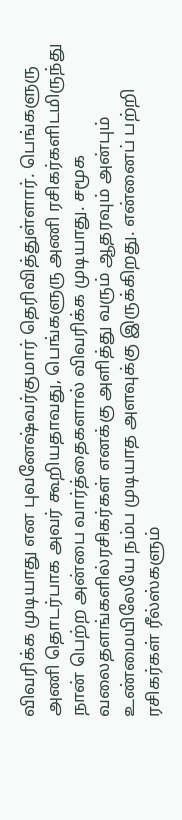விவரிக்க முடியாது என புவனேஷ்வர்குமார் தெரிவித்துள்ளார். பெங்களுரு அணி தொடர்பாக அவர் கூறியதாவது, பெங்களுரு அணி ரசிகர்களிடமிருந்து நான் பெற்ற அன்பை வார்த்தைகளால் விவரிக்க முடியாது. சமூக வலைதளங்களில்ரசிகர்கள் எனக்கு அளித்து வரும் ஆதரவும் அன்பும் உண்மையிலேயே நம்ப முடியாத அளவுக்கு இருக்கிறது. என்னைப் பற்றி ரசிகர்கள் ரீல்ஸ்களும்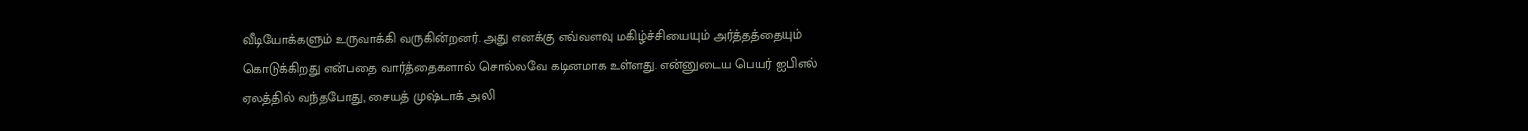வீடியோக்களும் உருவாக்கி வருகின்றனர். அது எனக்கு எவ்வளவு மகிழ்ச்சியையும் அர்த்தத்தையும் கொடுக்கிறது என்பதை வார்த்தைகளால் சொல்லவே கடினமாக உள்ளது. என்னுடைய பெயர் ஐபிஎல் ஏலத்தில் வந்தபோது, சையத் முஷ்டாக் அலி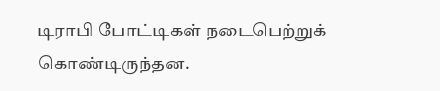டிராபி போட்டிகள் நடைபெற்றுக் கொண்டிருந்தன.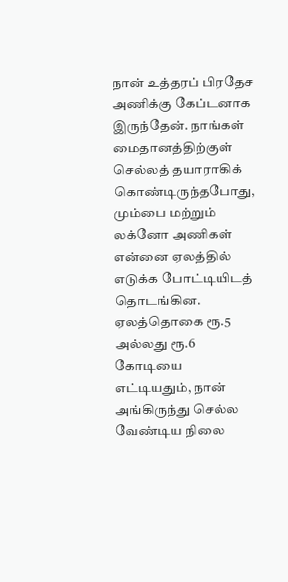நான் உத்தரப் பிரதேச அணிக்கு கேப்டனாக இருந்தேன். நாங்கள் மைதானத்திற்குள் செல்லத் தயாராகிக் கொண்டிருந்தபோது, மும்பை மற்றும் லக்னோ அணிகள் என்னை ஏலத்தில் எடுக்க போட்டியிடத் தொடங்கின. ஏலத்தொகை ரூ.5 அல்லது ரூ.6 கோடியை எட்டியதும், நான் அங்கிருந்து செல்ல வேண்டிய நிலை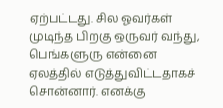ஏற்பட்டது. சில ஓவர்கள் முடிந்த பிறகு ஒருவர் வந்து, பெங்களுரு என்னை ஏலத்தில் எடுத்துவிட்டதாகச் சொன்னார். எனக்கு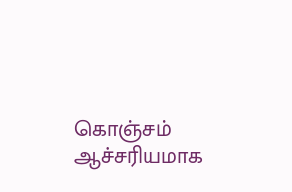கொஞ்சம் ஆச்சரியமாக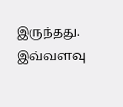இருந்தது. இவ்வளவு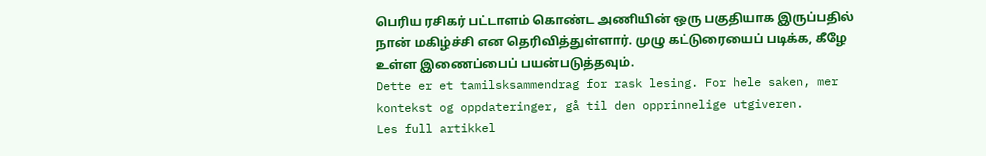பெரிய ரசிகர் பட்டாளம் கொண்ட அணியின் ஒரு பகுதியாக இருப்பதில் நான் மகிழ்ச்சி என தெரிவித்துள்ளார். முழு கட்டுரையைப் படிக்க, கீழே உள்ள இணைப்பைப் பயன்படுத்தவும்.
Dette er et tamilsksammendrag for rask lesing. For hele saken, mer kontekst og oppdateringer, gå til den opprinnelige utgiveren.
Les full artikkel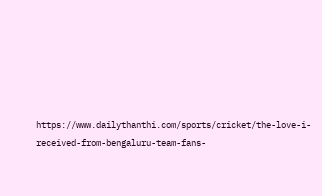https://www.dailythanthi.com/sports/cricket/the-love-i-received-from-bengaluru-team-fans-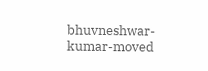bhuvneshwar-kumar-moved